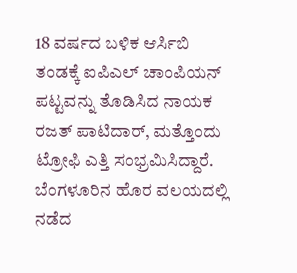18 ವರ್ಷದ ಬಳಿಕ ಆರ್ಸಿಬಿ ತಂಡಕ್ಕೆ ಐಪಿಎಲ್ ಚಾಂಪಿಯನ್ ಪಟ್ಟವನ್ನು ತೊಡಿಸಿದ ನಾಯಕ ರಜತ್ ಪಾಟಿದಾರ್, ಮತ್ತೊಂದು ಟ್ರೋಫಿ ಎತ್ತಿ ಸಂಭ್ರಮಿಸಿದ್ದಾರೆ. ಬೆಂಗಳೂರಿನ ಹೊರ ವಲಯದಲ್ಲಿ ನಡೆದ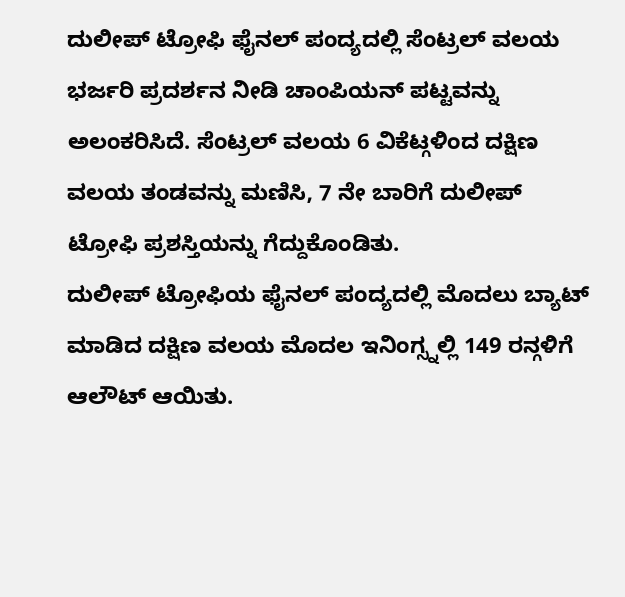ದುಲೀಪ್ ಟ್ರೋಫಿ ಫೈನಲ್ ಪಂದ್ಯದಲ್ಲಿ ಸೆಂಟ್ರಲ್ ವಲಯ ಭರ್ಜರಿ ಪ್ರದರ್ಶನ ನೀಡಿ ಚಾಂಪಿಯನ್ ಪಟ್ಟವನ್ನು ಅಲಂಕರಿಸಿದೆ. ಸೆಂಟ್ರಲ್ ವಲಯ 6 ವಿಕೆಟ್ಗಳಿಂದ ದಕ್ಷಿಣ ವಲಯ ತಂಡವನ್ನು ಮಣಿಸಿ, 7 ನೇ ಬಾರಿಗೆ ದುಲೀಪ್ ಟ್ರೋಫಿ ಪ್ರಶಸ್ತಿಯನ್ನು ಗೆದ್ದುಕೊಂಡಿತು.
ದುಲೀಪ್ ಟ್ರೋಫಿಯ ಫೈನಲ್ ಪಂದ್ಯದಲ್ಲಿ ಮೊದಲು ಬ್ಯಾಟ್ ಮಾಡಿದ ದಕ್ಷಿಣ ವಲಯ ಮೊದಲ ಇನಿಂಗ್ಸ್ನಲ್ಲಿ 149 ರನ್ಗಳಿಗೆ ಆಲೌಟ್ ಆಯಿತು.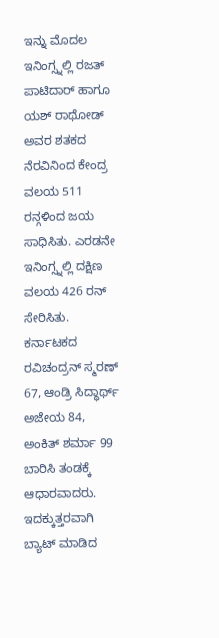ಇನ್ನು ಮೊದಲ ಇನಿಂಗ್ಸ್ನಲ್ಲಿ ರಜತ್ ಪಾಟಿದಾರ್ ಹಾಗೂ ಯಶ್ ರಾಥೋಡ್ ಅವರ ಶತಕದ ನೆರವಿನಿಂದ ಕೇಂದ್ರ ವಲಯ 511 ರನ್ಗಳಿಂದ ಜಯ ಸಾಧಿಸಿತು. ಎರಡನೇ ಇನಿಂಗ್ಸ್ನಲ್ಲಿ ದಕ್ಷಿಣ ವಲಯ 426 ರನ್ ಸೇರಿಸಿತು. ಕರ್ನಾಟಕದ ರವಿಚಂದ್ರನ್ ಸ್ಮರಣ್ 67, ಆಂಡ್ರಿ ಸಿದ್ಧಾರ್ಥ್ ಅಜೇಯ 84, ಅಂಕಿತ್ ಶರ್ಮಾ 99 ಬಾರಿಸಿ ತಂಡಕ್ಕೆ ಆಧಾರವಾದರು. ಇದಕ್ಕುತ್ತರವಾಗಿ ಬ್ಯಾಟ್ ಮಾಡಿದ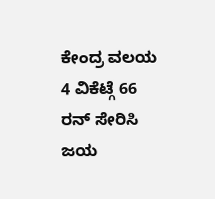ಕೇಂದ್ರ ವಲಯ 4 ವಿಕೆಟ್ಗೆ 66 ರನ್ ಸೇರಿಸಿ ಜಯ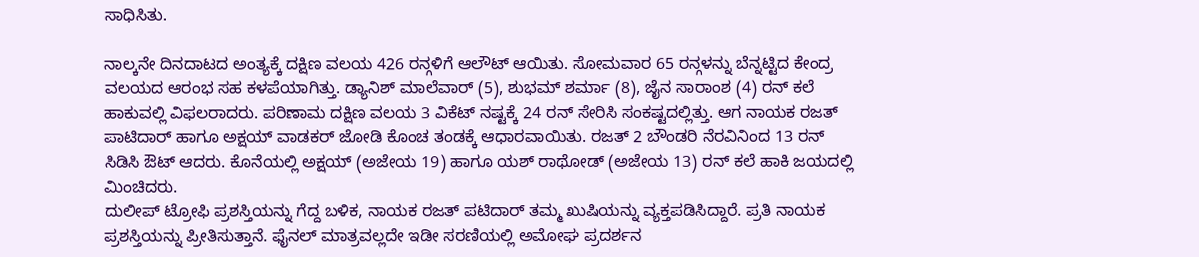ಸಾಧಿಸಿತು.

ನಾಲ್ಕನೇ ದಿನದಾಟದ ಅಂತ್ಯಕ್ಕೆ ದಕ್ಷಿಣ ವಲಯ 426 ರನ್ಗಳಿಗೆ ಆಲೌಟ್ ಆಯಿತು. ಸೋಮವಾರ 65 ರನ್ಗಳನ್ನು ಬೆನ್ನಟ್ಟಿದ ಕೇಂದ್ರ ವಲಯದ ಆರಂಭ ಸಹ ಕಳಪೆಯಾಗಿತ್ತು. ಡ್ಯಾನಿಶ್ ಮಾಲೆವಾರ್ (5), ಶುಭಮ್ ಶರ್ಮಾ (8), ಜೈನ ಸಾರಾಂಶ (4) ರನ್ ಕಲೆ ಹಾಕುವಲ್ಲಿ ವಿಫಲರಾದರು. ಪರಿಣಾಮ ದಕ್ಷಿಣ ವಲಯ 3 ವಿಕೆಟ್ ನಷ್ಟಕ್ಕೆ 24 ರನ್ ಸೇರಿಸಿ ಸಂಕಷ್ಟದಲ್ಲಿತ್ತು. ಆಗ ನಾಯಕ ರಜತ್ ಪಾಟಿದಾರ್ ಹಾಗೂ ಅಕ್ಷಯ್ ವಾಡಕರ್ ಜೋಡಿ ಕೊಂಚ ತಂಡಕ್ಕೆ ಆಧಾರವಾಯಿತು. ರಜತ್ 2 ಬೌಂಡರಿ ನೆರವಿನಿಂದ 13 ರನ್ ಸಿಡಿಸಿ ಔಟ್ ಆದರು. ಕೊನೆಯಲ್ಲಿ ಅಕ್ಷಯ್ (ಅಜೇಯ 19) ಹಾಗೂ ಯಶ್ ರಾಥೋಡ್ (ಅಜೇಯ 13) ರನ್ ಕಲೆ ಹಾಕಿ ಜಯದಲ್ಲಿ ಮಿಂಚಿದರು.
ದುಲೀಪ್ ಟ್ರೋಫಿ ಪ್ರಶಸ್ತಿಯನ್ನು ಗೆದ್ದ ಬಳಿಕ, ನಾಯಕ ರಜತ್ ಪಟಿದಾರ್ ತಮ್ಮ ಖುಷಿಯನ್ನು ವ್ಯಕ್ತಪಡಿಸಿದ್ದಾರೆ. ಪ್ರತಿ ನಾಯಕ ಪ್ರಶಸ್ತಿಯನ್ನು ಪ್ರೀತಿಸುತ್ತಾನೆ. ಫೈನಲ್ ಮಾತ್ರವಲ್ಲದೇ ಇಡೀ ಸರಣಿಯಲ್ಲಿ ಅಮೋಘ ಪ್ರದರ್ಶನ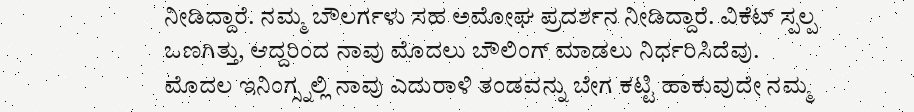ನೀಡಿದ್ದಾರೆ. ನಮ್ಮ ಬೌಲರ್ಗಳು ಸಹ ಅಮೋಘ ಪ್ರದರ್ಶನ ನೀಡಿದ್ದಾರೆ. ವಿಕೆಟ್ ಸ್ಪಲ್ಪ ಒಣಗಿತ್ತು, ಆದ್ದರಿಂದ ನಾವು ಮೊದಲು ಬೌಲಿಂಗ್ ಮಾಡಲು ನಿರ್ಧರಿಸಿದೆವು. ಮೊದಲ ಇನಿಂಗ್ಸ್ನಲ್ಲಿ ನಾವು ಎದುರಾಳಿ ತಂಡವನ್ನು ಬೇಗ ಕಟ್ಟಿ ಹಾಕುವುದೇ ನಮ್ಮ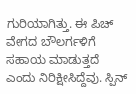ಗುರಿಯಾಗಿತ್ತು. ಈ ಪಿಚ್ ವೇಗದ ಬೌಲರ್ಗಳಿಗೆ ಸಹಾಯ ಮಾಡುತ್ತದೆ ಎಂದು ನಿರಿಕ್ಷೀಸಿದ್ದೆವು. ಸ್ಪಿನ್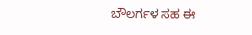ಬೌಲರ್ಗಳ ಸಹ ಈ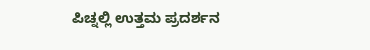ಪಿಚ್ನಲ್ಲಿ ಉತ್ತಮ ಪ್ರದರ್ಶನ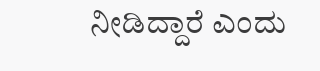ನೀಡಿದ್ದಾರೆ ಎಂದು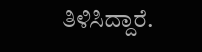ತಿಳಿಸಿದ್ದಾರೆ.